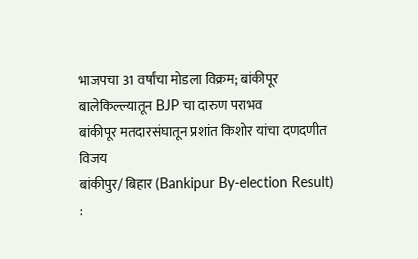भाजपचा 31 वर्षांचा मोडला विक्रम; बांकीपूर बालेकिल्ल्यातून BJP चा दारुण पराभव
बांकीपूर मतदारसंघातून प्रशांत किशोर यांचा दणदणीत विजय
बांकीपुर/ बिहार (Bankipur By-election Result) :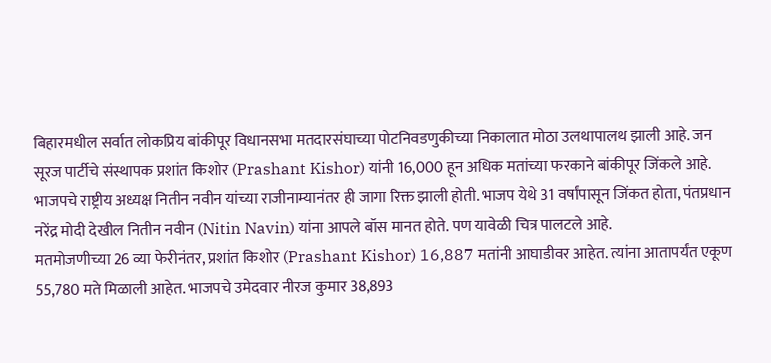बिहारमधील सर्वात लोकप्रिय बांकीपूर विधानसभा मतदारसंघाच्या पोटनिवडणुकीच्या निकालात मोठा उलथापालथ झाली आहे. जन सूरज पार्टीचे संस्थापक प्रशांत किशोर (Prashant Kishor) यांनी 16,000 हून अधिक मतांच्या फरकाने बांकीपूर जिंकले आहे. भाजपचे राष्ट्रीय अध्यक्ष नितीन नवीन यांच्या राजीनाम्यानंतर ही जागा रिक्त झाली होती. भाजप येथे 31 वर्षांपासून जिंकत होता, पंतप्रधान नरेंद्र मोदी देखील नितीन नवीन (Nitin Navin) यांना आपले बॉस मानत होते. पण यावेळी चित्र पालटले आहे.
मतमोजणीच्या 26 व्या फेरीनंतर, प्रशांत किशोर (Prashant Kishor) 16,887 मतांनी आघाडीवर आहेत. त्यांना आतापर्यंत एकूण 55,780 मते मिळाली आहेत. भाजपचे उमेदवार नीरज कुमार 38,893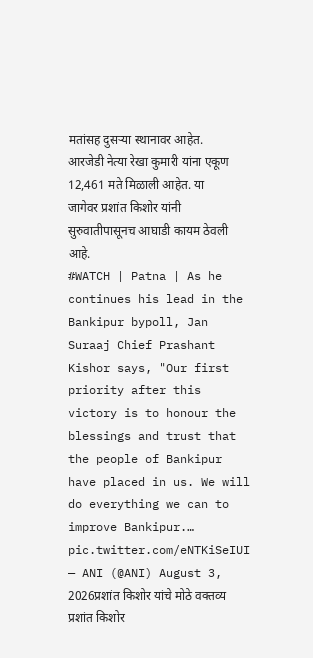मतांसह दुसऱ्या स्थानावर आहेत. आरजेडी नेत्या रेखा कुमारी यांना एकूण 12,461 मते मिळाली आहेत. या जागेवर प्रशांत किशोर यांनी सुरुवातीपासूनच आघाडी कायम ठेवली आहे.
#WATCH | Patna | As he continues his lead in the Bankipur bypoll, Jan Suraaj Chief Prashant Kishor says, "Our first priority after this victory is to honour the blessings and trust that the people of Bankipur have placed in us. We will do everything we can to improve Bankipur.… pic.twitter.com/eNTKiSeIUI
— ANI (@ANI) August 3, 2026प्रशांत किशोर यांचे मोठे वक्तव्य
प्रशांत किशोर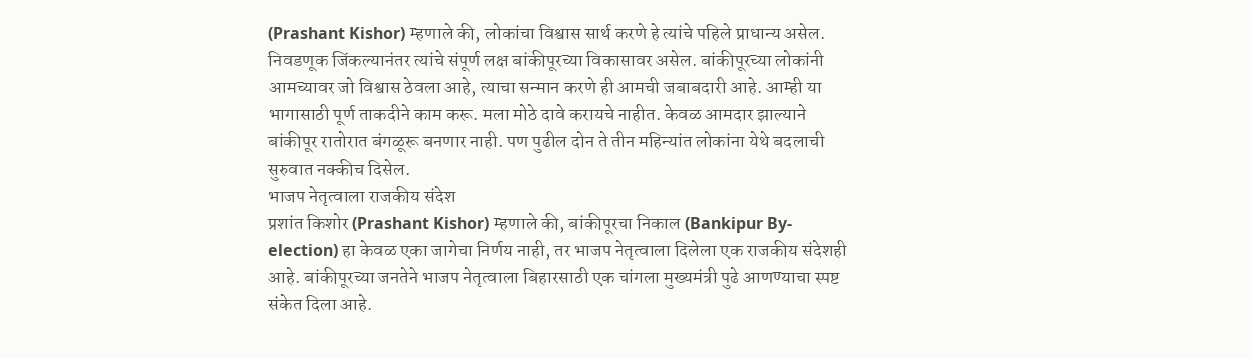(Prashant Kishor) म्हणाले की, लोकांचा विश्वास सार्थ करणे हे त्यांचे पहिले प्राधान्य असेल. निवडणूक जिंकल्यानंतर त्यांचे संपूर्ण लक्ष बांकीपूरच्या विकासावर असेल. बांकीपूरच्या लोकांनी आमच्यावर जो विश्वास ठेवला आहे, त्याचा सन्मान करणे ही आमची जबाबदारी आहे. आम्ही या भागासाठी पूर्ण ताकदीने काम करू. मला मोठे दावे करायचे नाहीत. केवळ आमदार झाल्याने बांकीपूर रातोरात बंगळूरू बनणार नाही. पण पुढील दोन ते तीन महिन्यांत लोकांना येथे बदलाची सुरुवात नक्कीच दिसेल.
भाजप नेतृत्वाला राजकीय संदेश
प्रशांत किशोर (Prashant Kishor) म्हणाले की, बांकीपूरचा निकाल (Bankipur By-election) हा केवळ एका जागेचा निर्णय नाही, तर भाजप नेतृत्वाला दिलेला एक राजकीय संदेशही आहे. बांकीपूरच्या जनतेने भाजप नेतृत्वाला बिहारसाठी एक चांगला मुख्यमंत्री पुढे आणण्याचा स्पष्ट संकेत दिला आहे.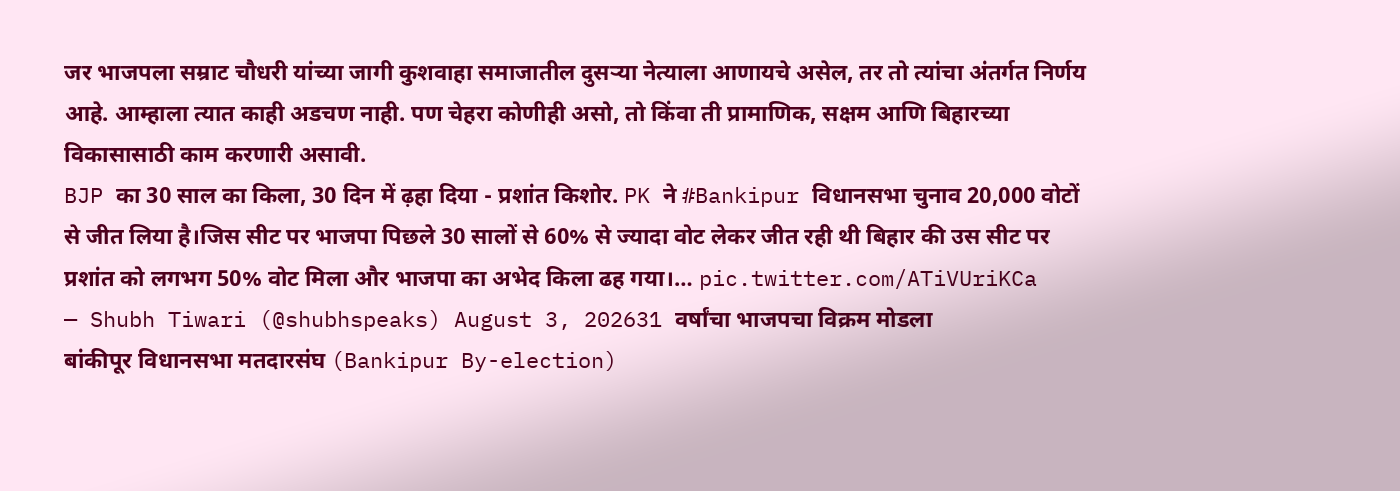जर भाजपला सम्राट चौधरी यांच्या जागी कुशवाहा समाजातील दुसऱ्या नेत्याला आणायचे असेल, तर तो त्यांचा अंतर्गत निर्णय आहे. आम्हाला त्यात काही अडचण नाही. पण चेहरा कोणीही असो, तो किंवा ती प्रामाणिक, सक्षम आणि बिहारच्या विकासासाठी काम करणारी असावी.
BJP का 30 साल का किला, 30 दिन में ढ़हा दिया - प्रशांत किशोर. PK ने #Bankipur विधानसभा चुनाव 20,000 वोटों से जीत लिया है।जिस सीट पर भाजपा पिछले 30 सालों से 60% से ज्यादा वोट लेकर जीत रही थी बिहार की उस सीट पर प्रशांत को लगभग 50% वोट मिला और भाजपा का अभेद किला ढह गया।… pic.twitter.com/ATiVUriKCa
— Shubh Tiwari (@shubhspeaks) August 3, 202631 वर्षांचा भाजपचा विक्रम मोडला
बांकीपूर विधानसभा मतदारसंघ (Bankipur By-election)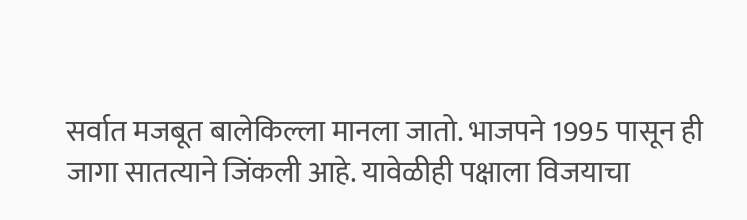सर्वात मजबूत बालेकिल्ला मानला जातो. भाजपने 1995 पासून ही जागा सातत्याने जिंकली आहे. यावेळीही पक्षाला विजयाचा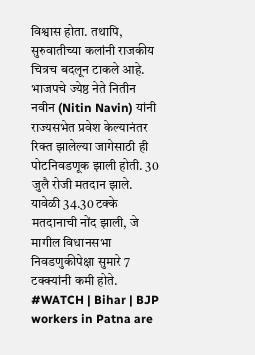विश्वास होता. तथापि, सुरुवातीच्या कलांनी राजकीय चित्रच बदलून टाकले आहे. भाजपचे ज्येष्ठ नेते नितीन नवीन (Nitin Navin) यांनी राज्यसभेत प्रवेश केल्यानंतर रिक्त झालेल्या जागेसाठी ही पोटनिवडणूक झाली होती. 30 जुलै रोजी मतदान झाले. यावेळी 34.30 टक्के मतदानाची नोंद झाली, जे मागील विधानसभा निवडणुकीपेक्षा सुमारे 7 टक्क्यांनी कमी होते.
#WATCH | Bihar | BJP workers in Patna are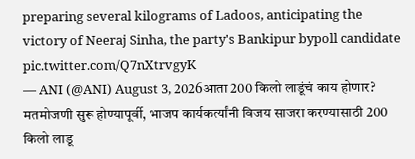preparing several kilograms of Ladoos, anticipating the victory of Neeraj Sinha, the party's Bankipur bypoll candidate pic.twitter.com/Q7nXtrvgyK
— ANI (@ANI) August 3, 2026आता 200 किलो लाडूंचं काय होणार?
मतमोजणी सुरू होण्यापूर्वी, भाजप कार्यकर्त्यांनी विजय साजरा करण्यासाठी 200 किलो लाडू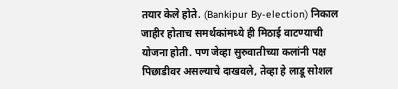तयार केले होते. (Bankipur By-election) निकाल जाहीर होताच समर्थकांमध्ये ही मिठाई वाटण्याची योजना होती. पण जेव्हा सुरुवातीच्या कलांनी पक्ष पिछाडीवर असल्याचे दाखवले, तेव्हा हे लाडू सोशल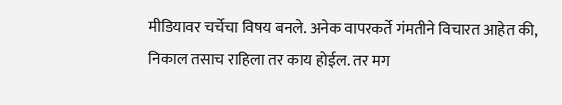मीडियावर चर्चेचा विषय बनले. अनेक वापरकर्ते गंमतीने विचारत आहेत की, निकाल तसाच राहिला तर काय होईल. तर मग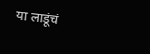या लाडूंचं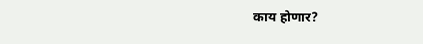काय होणार?